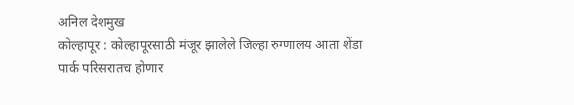अनिल देशमुख
कोल्हापूर : कोल्हापूरसाठी मंजूर झालेले जिल्हा रुग्णालय आता शेंडा पार्क परिसरातच होणार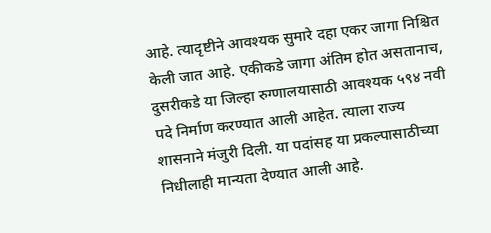आहे. त्यादृष्टीने आवश्यक सुमारे दहा एकर जागा निश्चित केली जात आहे. एकीकडे जागा अंतिम होत असतानाच, दुसरीकडे या जिल्हा रुग्णालयासाठी आवश्यक ५९४ नवी पदे निर्माण करण्यात आली आहेत. त्याला राज्य शासनाने मंजुरी दिली. या पदांसह या प्रकल्पासाठीच्या निधीलाही मान्यता देण्यात आली आहे.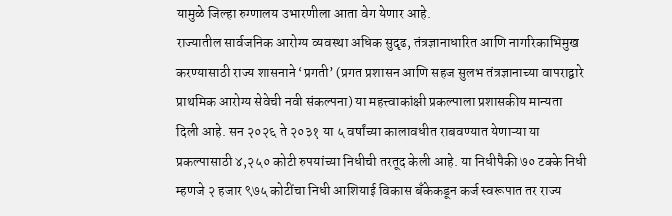यामुळे जिल्हा रुग्णालय उभारणीला आता वेग येणार आहे.
राज्यातील सार्वजनिक आरोग्य व्यवस्था अधिक सुदृढ, तंत्रज्ञानाधारित आणि नागरिकाभिमुख करण्यासाठी राज्य शासनाने ‘प्रगती’ (प्रगत प्रशासन आणि सहज सुलभ तंत्रज्ञानाच्या वापराद्वारे प्राथमिक आरोग्य सेवेची नवी संकल्पना) या महत्त्वाकांक्षी प्रकल्पाला प्रशासकीय मान्यता दिली आहे. सन २०२६ ते २०३१ या ५ वर्षांच्या कालावधीत राबवण्यात येणाऱ्या या प्रकल्पासाठी ४,२५० कोटी रुपयांच्या निधीची तरतूद केली आहे. या निधीपैकी ७० टक्के निधी म्हणजे २ हजार ९७५ कोटींचा निधी आशियाई विकास बँकेकडून कर्ज स्वरूपात तर राज्य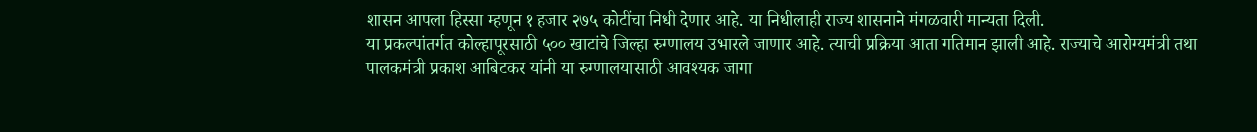शासन आपला हिस्सा म्हणून १ हजार २७५ कोटींचा निधी देणार आहे. या निधीलाही राज्य शासनाने मंगळवारी मान्यता दिली.
या प्रकल्पांतर्गत कोल्हापूरसाठी ५०० खाटांचे जिल्हा रुग्णालय उभारले जाणार आहे. त्याची प्रक्रिया आता गतिमान झाली आहे. राज्याचे आरोग्यमंत्री तथा पालकमंत्री प्रकाश आबिटकर यांनी या रुग्णालयासाठी आवश्यक जागा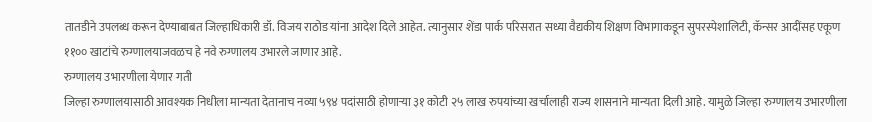तातडीने उपलब्ध करून देण्याबाबत जिल्हाधिकारी डॉ. विजय राठोड यांना आदेश दिले आहेत. त्यानुसार शेंडा पार्क परिसरात सध्या वैद्यकीय शिक्षण विभागाकडून सुपरस्पेशालिटी, कॅन्सर आदींसह एकूण ११०० खाटांचे रुग्णालयाजवळच हे नवे रुग्णालय उभारले जाणार आहे.
रुग्णालय उभारणीला येणार गती
जिल्हा रुग्णालयासाठी आवश्यक निधीला मान्यता देतानाच नव्या ५९४ पदांसाठी होणाऱ्या ३१ कोटी २५ लाख रुपयांच्या खर्चालाही राज्य शासनाने मान्यता दिली आहे. यामुळे जिल्हा रुग्णालय उभारणीला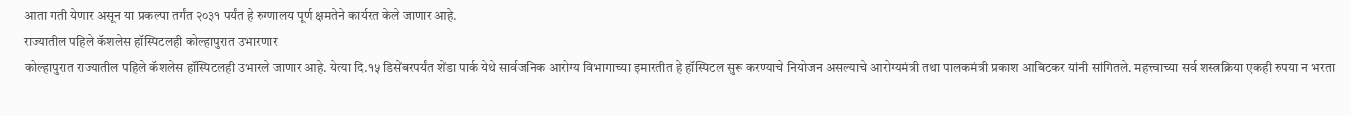आता गती येणार असून या प्रकल्पा तर्गंत २०३१ पर्यंत हे रुग्णालय पूर्ण क्षमतेने कार्यरत केले जाणार आहे.
राज्यातील पहिले कॅशलेस हॉस्पिटलही कोल्हापुरात उभारणार
कोल्हापुरात राज्यातील पहिले कॅशलेस हॉस्पिटलही उभारले जाणार आहे. येत्या दि.१५ डिसेंबरपर्यंत शेंडा पार्क येथे सार्वजनिक आरोग्य विभागाच्या इमारतीत हे हॉस्पिटल सुरू करण्याचे नियोजन असल्याचे आरोग्यमंत्री तथा पालकमंत्री प्रकाश आबिटकर यांनी सांगितले. महत्त्वाच्या सर्व शस्त्रक्रिया एकही रुपया न भरता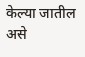केल्या जातील असे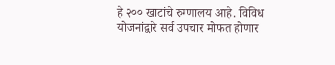हे २०० खाटांचे रुग्णालय आहे. विविध योजनांद्वारे सर्व उपचार मोफत होणार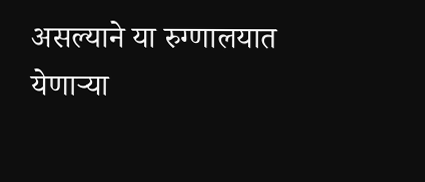असल्याने या रुग्णालयात येणाऱ्या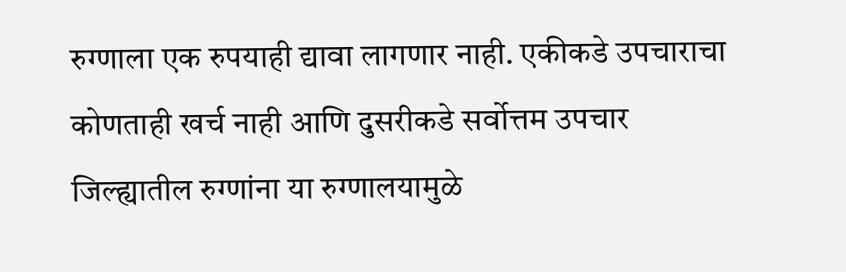रुग्णाला एक रुपयाही द्यावा लागणार नाही. एकीकडे उपचाराचा कोणताही खर्च नाही आणि दुसरीकडे सर्वोत्तम उपचार जिल्ह्यातील रुग्णांना या रुग्णालयामुळे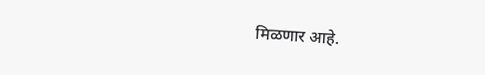मिळणार आहे.